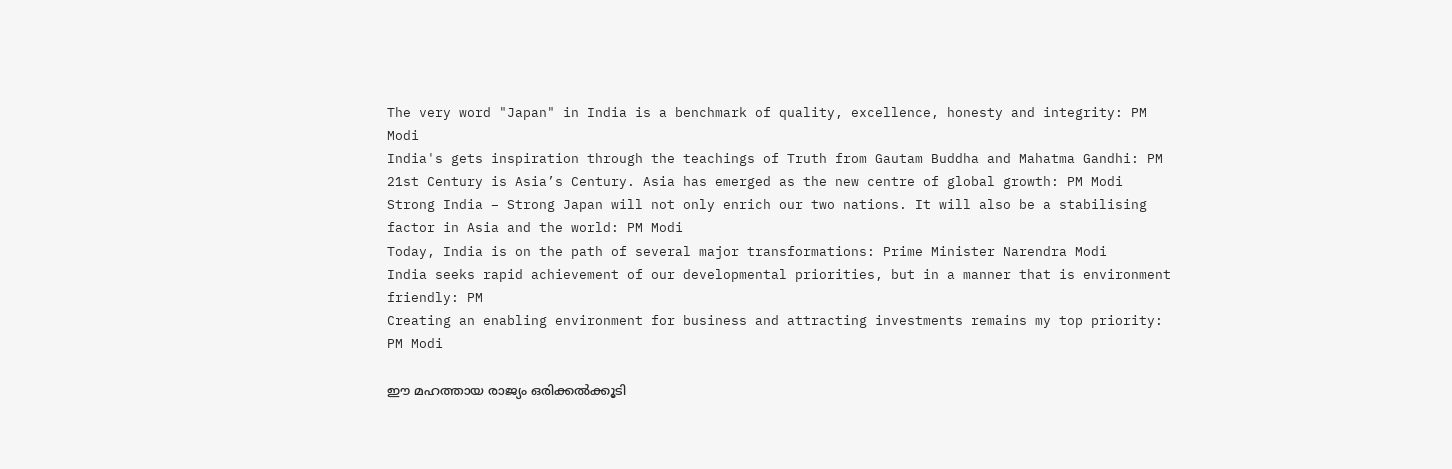The very word "Japan" in India is a benchmark of quality, excellence, honesty and integrity: PM Modi
India's gets inspiration through the teachings of Truth from Gautam Buddha and Mahatma Gandhi: PM
21st Century is Asia’s Century. Asia has emerged as the new centre of global growth: PM Modi
Strong India – Strong Japan will not only enrich our two nations. It will also be a stabilising factor in Asia and the world: PM Modi
Today, India is on the path of several major transformations: Prime Minister Narendra Modi
India seeks rapid achievement of our developmental priorities, but in a manner that is environment friendly: PM
Creating an enabling environment for business and attracting investments remains my top priority: PM Modi

ഈ മഹത്തായ രാജ്യം ഒരിക്കല്‍ക്കൂടി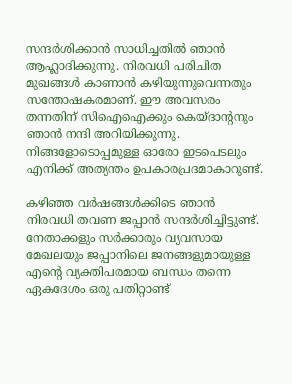സന്ദര്‍ശിക്കാന്‍ സാധിച്ചതില്‍ ഞാന്‍ ആഹ്ലാദിക്കുന്നു. നിരവധി പരിചിത മുഖങ്ങള്‍ കാണാന്‍ കഴിയുന്നുവെന്നതും സന്തോഷകരമാണ്. ഈ അവസരം തന്നതിന് സിഐഐക്കും കെയ്ദാന്റനും ഞാന്‍ നന്ദി അറിയിക്കുന്നു. നിങ്ങളോടൊപ്പമുള്ള ഓരോ ഇടപെടലും എനിക്ക് അത്യന്തം ഉപകാരപ്രദമാകാറുണ്ട്.

കഴിഞ്ഞ വര്‍ഷങ്ങള്‍ക്കിടെ ഞാന്‍ നിരവധി തവണ ജപ്പാന്‍ സന്ദര്‍ശിച്ചിട്ടുണ്ട്. നേതാക്കളും സര്‍ക്കാരും വ്യവസായ മേഖലയും ജപ്പാനിലെ ജനങ്ങളുമായുള്ള എന്റെ വ്യക്തിപരമായ ബന്ധം തന്നെ ഏകദേശം ഒരു പതിറ്റാണ്ട്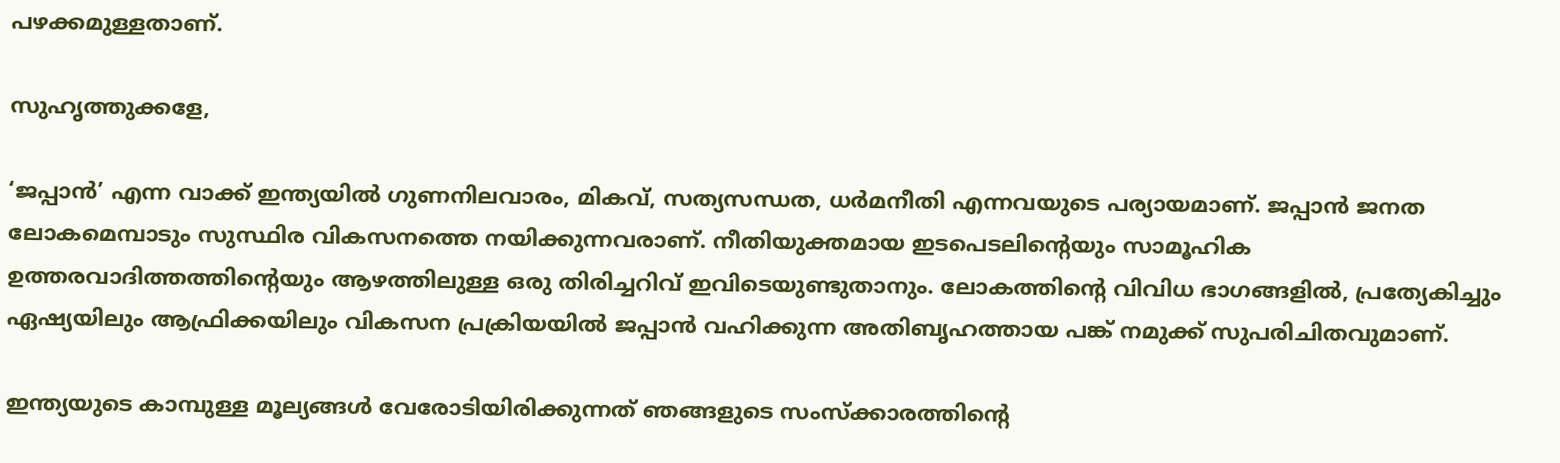പഴക്കമുള്ളതാണ്.

സുഹൃത്തുക്കളേ,

‘ജപ്പാന്‍’ എന്ന വാക്ക് ഇന്ത്യയില്‍ ഗുണനിലവാരം, മികവ്, സത്യസന്ധത, ധര്‍മനീതി എന്നവയുടെ പര്യായമാണ്. ജപ്പാന്‍ ജനത ലോകമെമ്പാടും സുസ്ഥിര വികസനത്തെ നയിക്കുന്നവരാണ്. നീതിയുക്തമായ ഇടപെടലിന്റെയും സാമൂഹിക ഉത്തരവാദിത്തത്തിന്റെയും ആഴത്തിലുള്ള ഒരു തിരിച്ചറിവ് ഇവിടെയുണ്ടുതാനും. ലോകത്തിന്റെ വിവിധ ഭാഗങ്ങളില്‍, പ്രത്യേകിച്ചും ഏഷ്യയിലും ആഫ്രിക്കയിലും വികസന പ്രക്രിയയില്‍ ജപ്പാന്‍ വഹിക്കുന്ന അതിബൃഹത്തായ പങ്ക് നമുക്ക് സുപരിചിതവുമാണ്.

ഇന്ത്യയുടെ കാമ്പുള്ള മൂല്യങ്ങള്‍ വേരോടിയിരിക്കുന്നത് ഞങ്ങളുടെ സംസ്‌ക്കാരത്തിന്റെ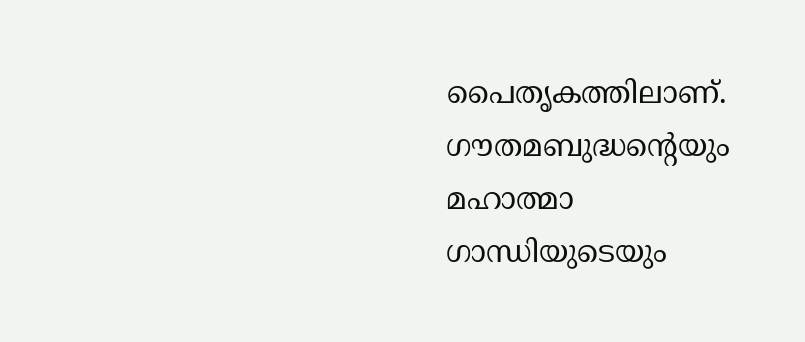പൈതൃകത്തിലാണ്. ഗൗതമബുദ്ധന്റെയും മഹാത്മാ ഗാന്ധിയുടെയും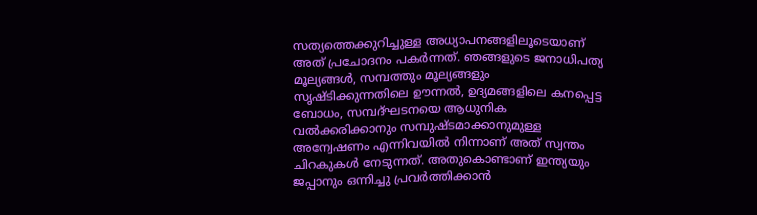സത്യത്തെക്കുറിച്ചുള്ള അധ്യാപനങ്ങളിലൂടെയാണ് അത് പ്രചോദനം പകര്‍ന്നത്. ഞങ്ങളുടെ ജനാധിപത്യ മൂല്യങ്ങള്‍, സമ്പത്തും മൂല്യങ്ങളും സൃഷ്ടിക്കുന്നതിലെ ഊന്നല്‍, ഉദ്യമങ്ങളിലെ കനപ്പെട്ട ബോധം, സമ്പദ്ഘടനയെ ആധുനിക വല്‍ക്കരിക്കാനും സമ്പുഷ്ടമാക്കാനുമുള്ള അന്വേഷണം എന്നിവയില്‍ നിന്നാണ് അത് സ്വന്തം ചിറകുകള്‍ നേടുന്നത്. അതുകൊണ്ടാണ് ഇന്ത്യയും ജപ്പാനും ഒന്നിച്ചു പ്രവര്‍ത്തിക്കാന്‍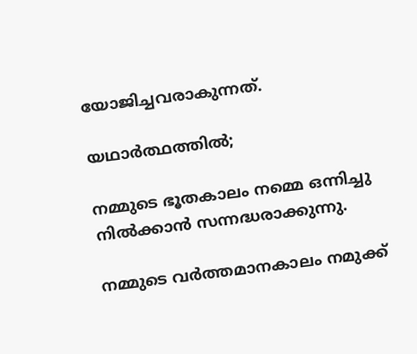യോജിച്ചവരാകുന്നത്.

യഥാര്‍ത്ഥത്തില്‍;

നമ്മുടെ ഭൂതകാലം നമ്മെ ഒന്നിച്ചു നില്‍ക്കാന്‍ സന്നദ്ധരാക്കുന്നു.

നമ്മുടെ വര്‍ത്തമാനകാലം നമുക്ക്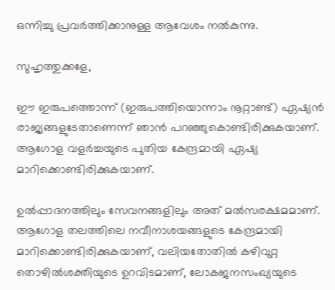ഒന്നിച്ചു പ്രവര്‍ത്തിക്കാനുള്ള ആവേശം നല്‍കുന്നു.

സുഹൃത്തുക്കളേ,

ഈ ഇരുപത്തൊന്ന് (ഇരുപത്തിയൊന്നാം നൂറ്റാണ്ട്) ഏഷ്യന്‍ രാജ്യങ്ങളുടേതാണെന്ന് ഞാന്‍ പറഞ്ഞുകൊണ്ടിരിക്കുകയാണ്. ആഗോള വളര്‍ച്ചയുടെ പുതിയ കേന്ദ്രമായി ഏഷ്യ മാറിക്കൊണ്ടിരിക്കുകയാണ്.

ഉല്‍പ്പാദനത്തിലും സേവനങ്ങളിലും അത് മല്‍സരക്ഷമമാണ്. ആഗോള തലത്തിലെ നവീനാശയങ്ങളുടെ കേന്ദ്രമായി മാറിക്കൊണ്ടിരിക്കുകയാണ്, വലിയതോതില്‍ കഴിവുറ്റ തൊഴില്‍ശക്തിയുടെ ഉറവിടമാണ്, ലോകജനസംഖ്യയുടെ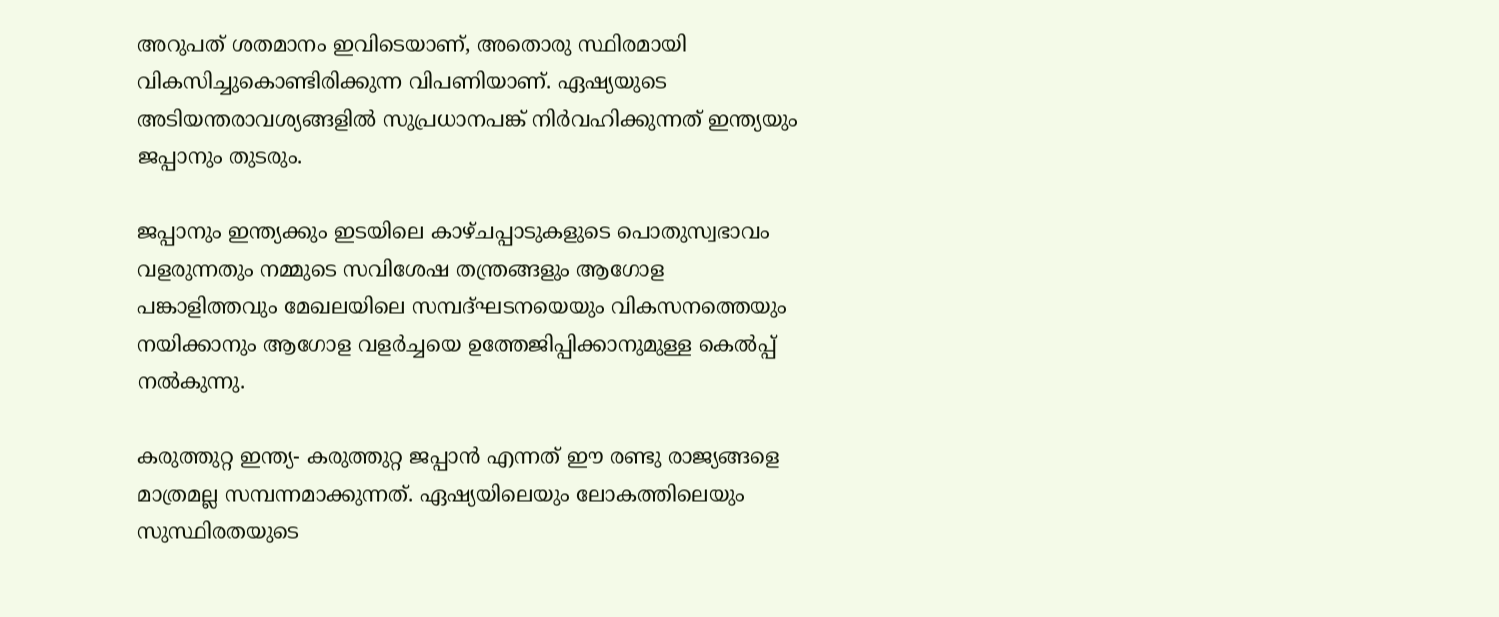അറുപത് ശതമാനം ഇവിടെയാണ്, അതൊരു സ്ഥിരമായി വികസിച്ചുകൊണ്ടിരിക്കുന്ന വിപണിയാണ്. ഏഷ്യയുടെ അടിയന്തരാവശ്യങ്ങളില്‍ സുപ്രധാനപങ്ക് നിര്‍വഹിക്കുന്നത് ഇന്ത്യയും ജപ്പാനും തുടരും.

ജപ്പാനും ഇന്ത്യക്കും ഇടയിലെ കാഴ്ചപ്പാടുകളുടെ പൊതുസ്വഭാവം വളരുന്നതും നമ്മുടെ സവിശേഷ തന്ത്രങ്ങളും ആഗോള പങ്കാളിത്തവും മേഖലയിലെ സമ്പദ്ഘടനയെയും വികസനത്തെയും നയിക്കാനും ആഗോള വളര്‍ച്ചയെ ഉത്തേജിപ്പിക്കാനുമുള്ള കെല്‍പ്പ് നല്‍കുന്നു.

കരുത്തുറ്റ ഇന്ത്യ- കരുത്തുറ്റ ജപ്പാന്‍ എന്നത് ഈ രണ്ടു രാജ്യങ്ങളെ മാത്രമല്ല സമ്പന്നമാക്കുന്നത്. ഏഷ്യയിലെയും ലോകത്തിലെയും സുസ്ഥിരതയുടെ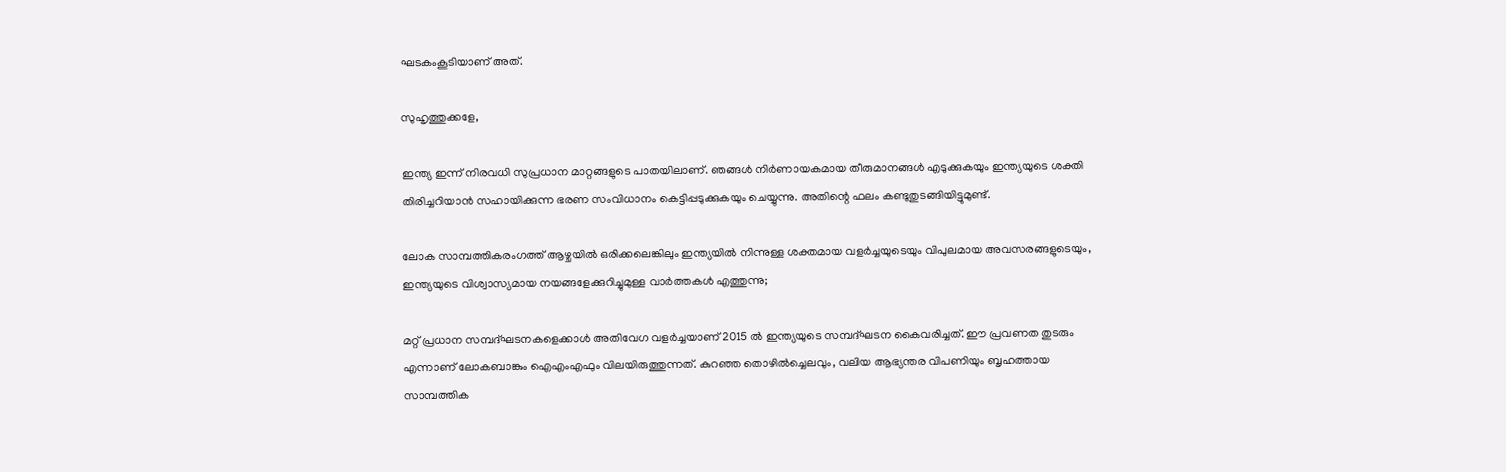ഘടകംകൂടിയാണ് അത്.

സുഹൃത്തുക്കളേ,

ഇന്ത്യ ഇന്ന് നിരവധി സുപ്രധാന മാറ്റങ്ങളുടെ പാതയിലാണ്. ഞങ്ങള്‍ നിര്‍ണായകമായ തീരുമാനങ്ങള്‍ എടുക്കുകയും ഇന്ത്യയുടെ ശക്തി തിരിച്ചറിയാന്‍ സഹായിക്കുന്ന ഭരണ സംവിധാനം കെട്ടിപ്പടുക്കുകയും ചെയ്യുന്നു. അതിന്റെ ഫലം കണ്ടുതുടങ്ങിയിട്ടുമുണ്ട്.

ലോക സാമ്പത്തികരംഗത്ത് ആഴ്ചയില്‍ ഒരിക്കലെങ്കിലും ഇന്ത്യയില്‍ നിന്നുള്ള ശക്തമായ വളര്‍ച്ചയുടെയും വിപുലമായ അവസരങ്ങളുടെയും, ഇന്ത്യയുടെ വിശ്വാസ്യമായ നയങ്ങളേക്കുറിച്ചുമുള്ള വാര്‍ത്തകള്‍ എത്തുന്നു;

മറ്റ് പ്രധാന സമ്പദ്ഘടനകളെക്കാള്‍ അതിവേഗ വളര്‍ച്ചയാണ് 2015 ല്‍ ഇന്ത്യയുടെ സമ്പദ്ഘടന കൈവരിച്ചത്. ഈ പ്രവണത തുടരും എന്നാണ് ലോകബാങ്കും ഐഎംഎഫും വിലയിരുത്തുന്നത്. കുറഞ്ഞ തൊഴില്‍ച്ചെലവും, വലിയ ആഭ്യന്തര വിപണിയും ബൃഹത്തായ സാമ്പത്തിക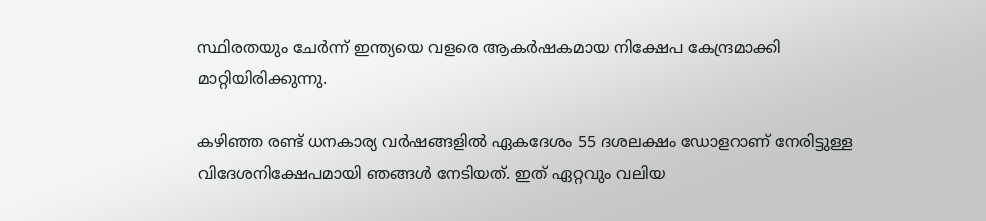സ്ഥിരതയും ചേര്‍ന്ന് ഇന്ത്യയെ വളരെ ആകര്‍ഷകമായ നിക്ഷേപ കേന്ദ്രമാക്കി മാറ്റിയിരിക്കുന്നു.

കഴിഞ്ഞ രണ്ട് ധനകാര്യ വര്‍ഷങ്ങളില്‍ ഏകദേശം 55 ദശലക്ഷം ഡോളറാണ് നേരിട്ടുള്ള വിദേശനിക്ഷേപമായി ഞങ്ങള്‍ നേടിയത്. ഇത് ഏറ്റവും വലിയ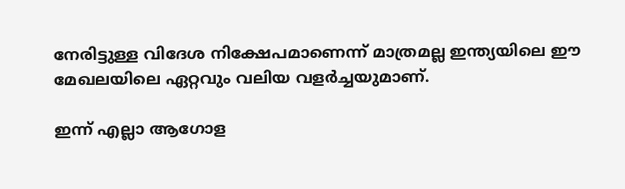നേരിട്ടുള്ള വിദേശ നിക്ഷേപമാണെന്ന് മാത്രമല്ല ഇന്ത്യയിലെ ഈ മേഖലയിലെ ഏറ്റവും വലിയ വളര്‍ച്ചയുമാണ്.

ഇന്ന് എല്ലാ ആഗോള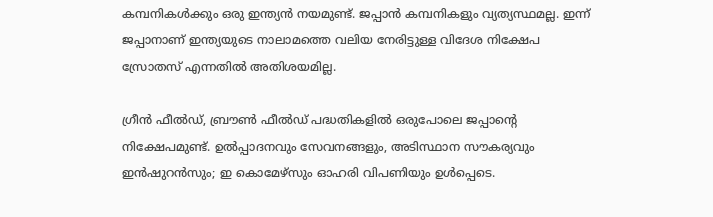കമ്പനികള്‍ക്കും ഒരു ഇന്ത്യന്‍ നയമുണ്ട്. ജപ്പാന്‍ കമ്പനികളും വ്യത്യസ്ഥമല്ല. ഇന്ന് ജപ്പാനാണ് ഇന്ത്യയുടെ നാലാമത്തെ വലിയ നേരിട്ടുള്ള വിദേശ നിക്ഷേപ സ്രോതസ് എന്നതില്‍ അതിശയമില്ല.

ഗ്രീന്‍ ഫീല്‍ഡ്, ബ്രൗണ്‍ ഫീല്‍ഡ് പദ്ധതികളില്‍ ഒരുപോലെ ജപ്പാന്റെ നിക്ഷേപമുണ്ട്. ഉല്‍പ്പാദനവും സേവനങ്ങളും, അടിസ്ഥാന സൗകര്യവും ഇന്‍ഷുറന്‍സും; ഇ കൊമേഴ്‌സും ഓഹരി വിപണിയും ഉള്‍പ്പെടെ.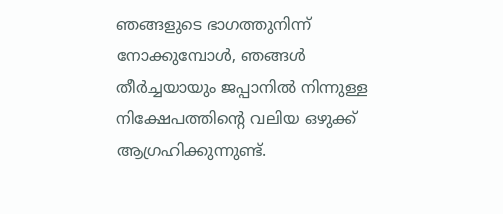ഞങ്ങളുടെ ഭാഗത്തുനിന്ന് നോക്കുമ്പോള്‍, ഞങ്ങള്‍ തീര്‍ച്ചയായും ജപ്പാനില്‍ നിന്നുള്ള നിക്ഷേപത്തിന്റെ വലിയ ഒഴുക്ക് ആഗ്രഹിക്കുന്നുണ്ട്.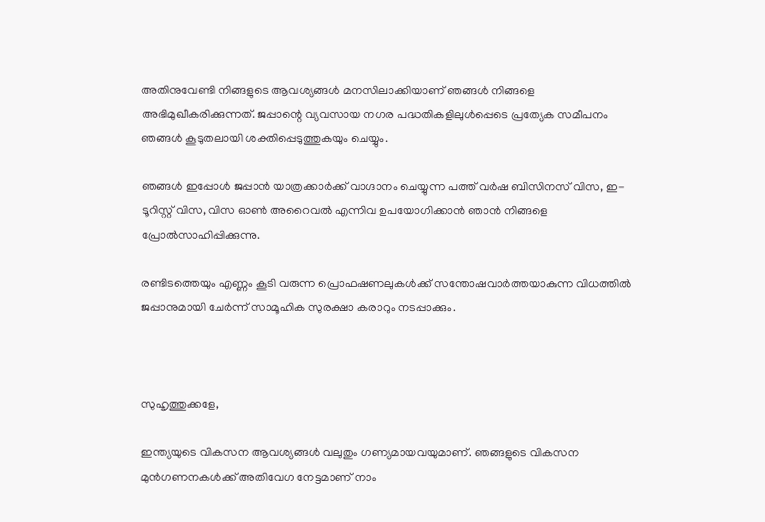അതിനുവേണ്ടി നിങ്ങളുടെ ആവശ്യങ്ങള്‍ മനസിലാക്കിയാണ് ഞങ്ങള്‍ നിങ്ങളെ അഭിമുഖീകരിക്കുന്നത്. ജപ്പാന്റെ വ്യവസായ നഗര പദ്ധതികളിലുള്‍പ്പെടെ പ്രത്യേക സമീപനം ഞങ്ങള്‍ കൂടുതലായി ശക്തിപ്പെടുത്തുകയും ചെയ്യും.

ഞങ്ങള്‍ ഇപ്പോള്‍ ജപ്പാന്‍ യാത്രക്കാര്‍ക്ക് വാഗ്ദാനം ചെയ്യുന്ന പത്ത് വര്‍ഷ ബിസിനസ് വിസ, ഇ-ടൂറിസ്റ്റ് വിസ, വിസ ഓണ്‍ അറൈവല്‍ എന്നിവ ഉപയോഗിക്കാന്‍ ഞാന്‍ നിങ്ങളെ പ്രോല്‍സാഹിപ്പിക്കുന്നു.

രണ്ടിടത്തെയും എണ്ണം കൂടി വരുന്ന പ്രൊഫഷണലുകള്‍ക്ക് സന്തോഷവാര്‍ത്തയാകുന്ന വിധത്തില്‍ ജപ്പാനുമായി ചേര്‍ന്ന് സാമൂഹിക സുരക്ഷാ കരാറും നടപ്പാക്കും.



സുഹൃത്തുക്കളേ,

ഇന്ത്യയുടെ വികസന ആവശ്യങ്ങള്‍ വലുതും ഗണ്യമായവയുമാണ്. ഞങ്ങളുടെ വികസന മുന്‍ഗണനകള്‍ക്ക് അതിവേഗ നേട്ടമാണ് നാം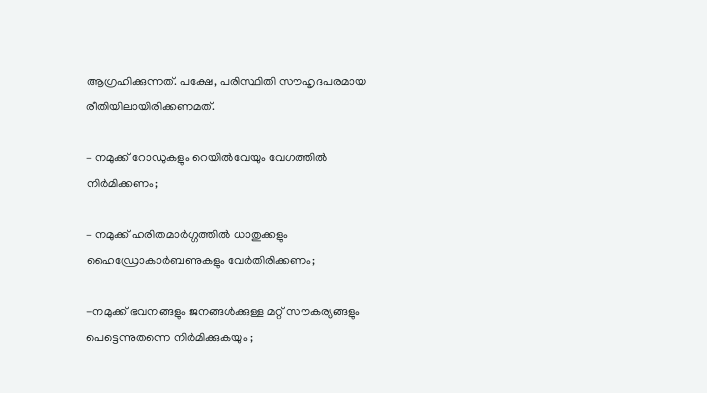ആഗ്രഹിക്കുന്നത്. പക്ഷേ, പരിസ്ഥിതി സൗഹൃദപരമായ രീതിയിലായിരിക്കണമത്.

– നമുക്ക് റോഡുകളും റെയില്‍വേയും വേഗത്തില്‍ നിര്‍മിക്കണം;

– നമുക്ക് ഹരിതമാര്‍ഗ്ഗത്തില്‍ ധാതുക്കളും ഹൈഡ്രോകാര്‍ബണുകളും വേര്‍തിരിക്കണം;

-നമുക്ക് ഭവനങ്ങളും ജനങ്ങള്‍ക്കുള്ള മറ്റ് സൗകര്യങ്ങളും പെട്ടെന്നുതന്നെ നിര്‍മിക്കുകയും ;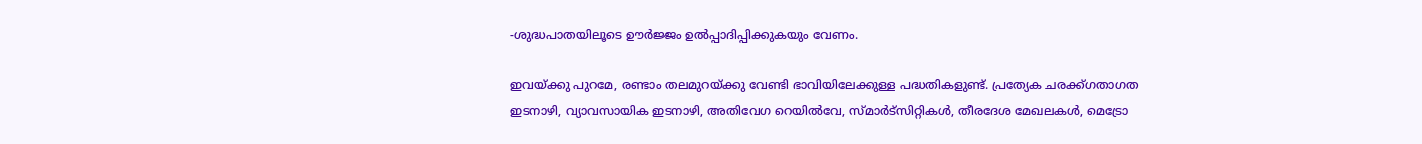-ശുദ്ധപാതയിലൂടെ ഊര്‍ജ്ജം ഉല്‍പ്പാദിപ്പിക്കുകയും വേണം.

ഇവയ്ക്കു പുറമേ, രണ്ടാം തലമുറയ്ക്കു വേണ്ടി ഭാവിയിലേക്കുള്ള പദ്ധതികളുണ്ട്. പ്രത്യേക ചരക്ക്ഗതാഗത ഇടനാഴി, വ്യാവസായിക ഇടനാഴി, അതിവേഗ റെയില്‍വേ, സ്മാര്‍ട്‌സിറ്റികള്‍, തീരദേശ മേഖലകള്‍, മെട്രോ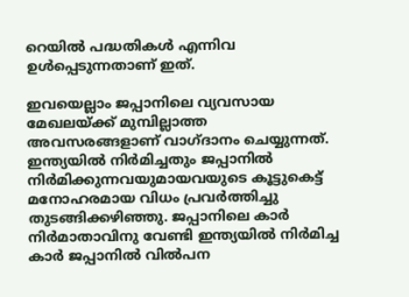റെയില്‍ പദ്ധതികള്‍ എന്നിവ ഉള്‍പ്പെടുന്നതാണ് ഇത്.

ഇവയെല്ലാം ജപ്പാനിലെ വ്യവസായ മേഖലയ്ക്ക് മുമ്പില്ലാത്ത അവസരങ്ങളാണ് വാഗ്ദാനം ചെയ്യുന്നത്. ഇന്ത്യയില്‍ നിര്‍മിച്ചതും ജപ്പാനില്‍ നിര്‍മിക്കുന്നവയുമായവയുടെ കൂട്ടുകെട്ട് മനോഹരമായ വിധം പ്രവര്‍ത്തിച്ചു തുടങ്ങിക്കഴിഞ്ഞു. ജപ്പാനിലെ കാര്‍ നിര്‍മാതാവിനു വേണ്ടി ഇന്ത്യയില്‍ നിര്‍മിച്ച കാര്‍ ജപ്പാനില്‍ വില്‍പന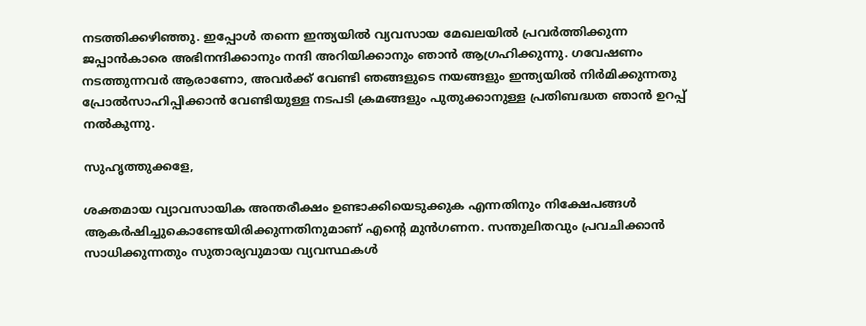നടത്തിക്കഴിഞ്ഞു. ഇപ്പോള്‍ തന്നെ ഇന്ത്യയില്‍ വ്യവസായ മേഖലയില്‍ പ്രവര്‍ത്തിക്കുന്ന ജപ്പാന്‍കാരെ അഭിനന്ദിക്കാനും നന്ദി അറിയിക്കാനും ഞാന്‍ ആഗ്രഹിക്കുന്നു. ഗവേഷണം നടത്തുന്നവര്‍ ആരാണോ, അവര്‍ക്ക് വേണ്ടി ഞങ്ങളുടെ നയങ്ങളും ഇന്ത്യയില്‍ നിര്‍മിക്കുന്നതു പ്രോല്‍സാഹിപ്പിക്കാന്‍ വേണ്ടിയുള്ള നടപടി ക്രമങ്ങളും പുതുക്കാനുള്ള പ്രതിബദ്ധത ഞാന്‍ ഉറപ്പ് നല്‍കുന്നു.

സുഹൃത്തുക്കളേ,

ശക്തമായ വ്യാവസായിക അന്തരീക്ഷം ഉണ്ടാക്കിയെടുക്കുക എന്നതിനും നിക്ഷേപങ്ങള്‍ ആകര്‍ഷിച്ചുകൊണ്ടേയിരിക്കുന്നതിനുമാണ് എന്റെ മുന്‍ഗണന. സന്തുലിതവും പ്രവചിക്കാന്‍ സാധിക്കുന്നതും സുതാര്യവുമായ വ്യവസ്ഥകള്‍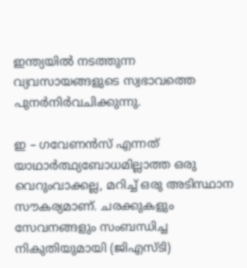ഇന്ത്യയില്‍ നടത്തുന്ന വ്യവസായങ്ങളുടെ സ്വഭാവത്തെ പുനര്‍നിര്‍വചിക്കുന്നു.

ഇ – ഗവേണന്‍സ് എന്നത് യാഥാര്‍ത്ഥ്യബോധമില്ലാത്ത ഒരു വെറുംവാക്കല്ല, മറിച്ച് ഒരു അടിസ്ഥാന സൗകര്യമാണ്. ചരക്കുകളും സേവനങ്ങളും സംബന്ധിച്ച നികുതിയുമായി (ജിഎസ്ടി)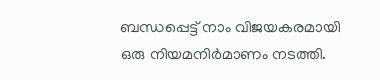ബന്ധപ്പെട്ട് നാം വിജയകരമായി ഒരു നിയമനിര്‍മാണം നടത്തി.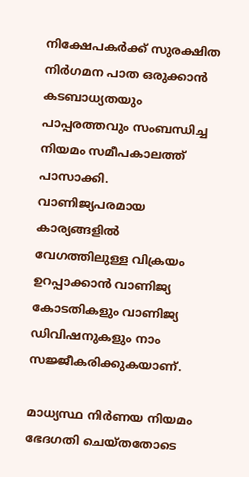നിക്ഷേപകര്‍ക്ക് സുരക്ഷിത നിര്‍ഗമന പാത ഒരുക്കാന്‍ കടബാധ്യതയും പാപ്പരത്തവും സംബന്ധിച്ച നിയമം സമീപകാലത്ത് പാസാക്കി. വാണിജ്യപരമായ കാര്യങ്ങളില്‍ വേഗത്തിലുള്ള വിക്രയം ഉറപ്പാക്കാന്‍ വാണിജ്യ കോടതികളും വാണിജ്യ ഡിവിഷനുകളും നാം സജ്ജീകരിക്കുകയാണ്.

മാധ്യസ്ഥ നിര്‍ണയ നിയമം ഭേദഗതി ചെയ്തതോടെ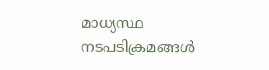മാധ്യസ്ഥ നടപടിക്രമങ്ങള്‍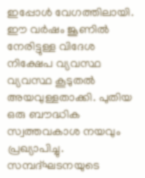ഇപ്പോള്‍ വേഗത്തിലായി. ഈ വര്‍ഷം ജൂണില്‍ നേരിട്ടുള്ള വിദേശ നിക്ഷേപ വ്യവസ്ഥ വ്യവസ്ഥ കൂടുതല്‍ അയവുള്ളതാക്കി. പുതിയ ഒരു ബൗദ്ധിക സ്വത്തവകാശ നയവും പ്രഖ്യാപിച്ചു. സമ്പദ്ഘടനയുടെ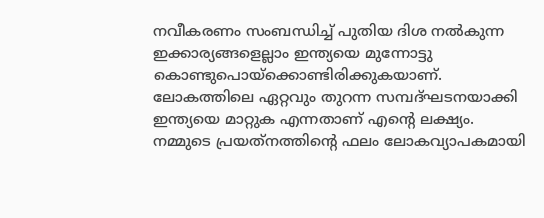നവീകരണം സംബന്ധിച്ച് പുതിയ ദിശ നല്‍കുന്ന ഇക്കാര്യങ്ങളെല്ലാം ഇന്ത്യയെ മുന്നോട്ടു കൊണ്ടുപൊയ്‌ക്കൊണ്ടിരിക്കുകയാണ്. ലോകത്തിലെ ഏറ്റവും തുറന്ന സമ്പദ്ഘടനയാക്കി ഇന്ത്യയെ മാറ്റുക എന്നതാണ് എന്റെ ലക്ഷ്യം. നമ്മുടെ പ്രയത്‌നത്തിന്റെ ഫലം ലോകവ്യാപകമായി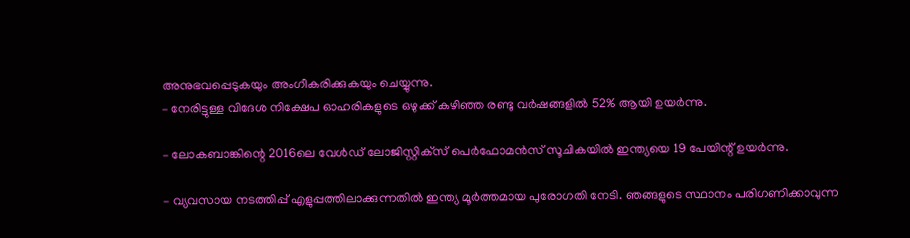അനുഭവപ്പെടുകയും അംഗീകരിക്കുകയും ചെയ്യുന്നു.
– നേരിട്ടുള്ള വിദേശ നിക്ഷേപ ഓഹരികളുടെ ഒഴുക്ക് കഴിഞ്ഞ രണ്ടു വര്‍ഷങ്ങളില്‍ 52% ആയി ഉയര്‍ന്നു.

– ലോകബാങ്കിന്റെ 2016ലെ വേള്‍ഡ് ലോജിസ്റ്റിക്‌സ് പെര്‍ഫോമന്‍സ് സൂചികയില്‍ ഇന്ത്യയെ 19 പേയിന്റ് ഉയര്‍ന്നു.

– വ്യവസായ നടത്തിപ്പ് എളുപ്പത്തിലാക്കുന്നതില്‍ ഇന്ത്യ മൂര്‍ത്തമായ പുരോഗതി നേടി. ഞങ്ങളുടെ സ്ഥാനം പരിഗണിക്കാവുന്ന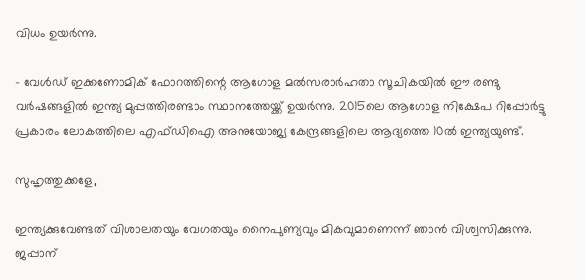വിധം ഉയര്‍ന്നു.

– വേള്‍ഡ് ഇക്കണോമിക് ഫോറത്തിന്റെ ആഗോള മല്‍സരാര്‍ഹതാ സൂചികയില്‍ ഈ രണ്ടു വര്‍ഷങ്ങളില്‍ ഇന്ത്യ മുപ്പത്തിരണ്ടാം സ്ഥാനത്തേയ്ക്ക് ഉയര്‍ന്നു. 2015ലെ ആഗോള നിക്ഷേപ റിപ്പോര്‍ട്ടു പ്രകാരം ലോകത്തിലെ എഫ്ഡിഐ അനുയോജ്യ കേന്ദ്രങ്ങളിലെ ആദ്യത്തെ 10ല്‍ ഇന്ത്യയുണ്ട്.

സുഹൃത്തുക്കളേ,

ഇന്ത്യക്കുവേണ്ടത് വിശാലതയും വേഗതയും നൈപുണ്യവും മികവുമാണെന്ന് ഞാന്‍ വിശ്വസിക്കുന്നു. ജപ്പാന്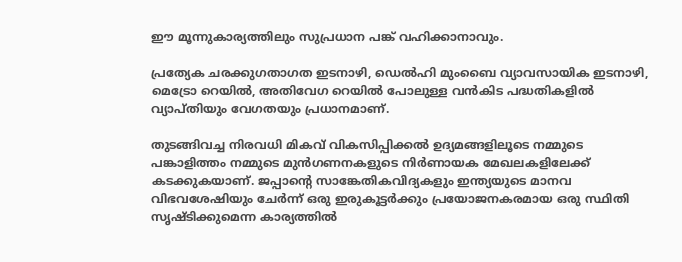ഈ മൂന്നുകാര്യത്തിലും സുപ്രധാന പങ്ക് വഹിക്കാനാവും.

പ്രത്യേക ചരക്കുഗതാഗത ഇടനാഴി, ഡെല്‍ഹി മുംബൈ വ്യാവസായിക ഇടനാഴി, മെട്രോ റെയില്‍, അതിവേഗ റെയില്‍ പോലുള്ള വന്‍കിട പദ്ധതികളില്‍ വ്യാപ്തിയും വേഗതയും പ്രധാനമാണ്.

തുടങ്ങിവച്ച നിരവധി മികവ് വികസിപ്പിക്കല്‍ ഉദ്യമങ്ങളിലൂടെ നമ്മുടെ പങ്കാളിത്തം നമ്മുടെ മുന്‍ഗണനകളുടെ നിര്‍ണായക മേഖലകളിലേക്ക് കടക്കുകയാണ്. ജപ്പാന്റെ സാങ്കേതികവിദ്യകളും ഇന്ത്യയുടെ മാനവ വിഭവശേഷിയും ചേര്‍ന്ന് ഒരു ഇരുകൂട്ടര്‍ക്കും പ്രയോജനകരമായ ഒരു സ്ഥിതി സൃഷ്ടിക്കുമെന്ന കാര്യത്തില്‍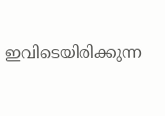ഇവിടെയിരിക്കുന്ന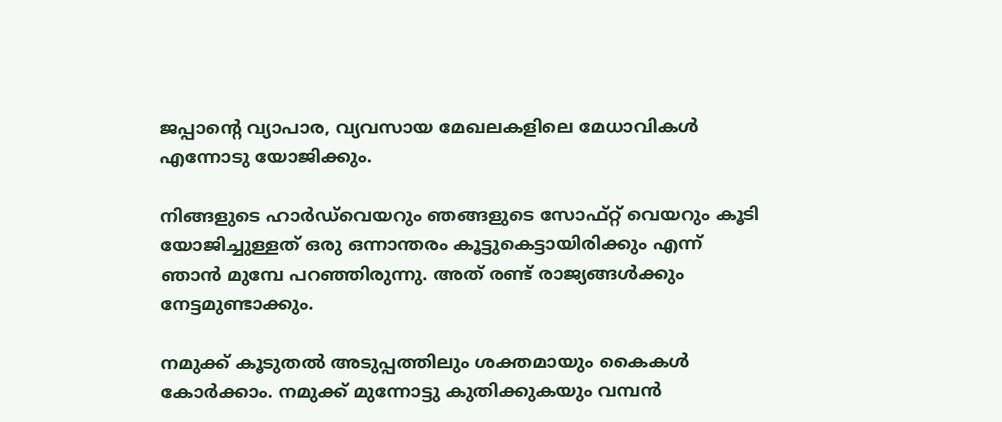ജപ്പാന്റെ വ്യാപാര, വ്യവസായ മേഖലകളിലെ മേധാവികള്‍ എന്നോടു യോജിക്കും.

നിങ്ങളുടെ ഹാര്‍ഡ്‌വെയറും ഞങ്ങളുടെ സോഫ്റ്റ് വെയറും കൂടി യോജിച്ചുള്ളത് ഒരു ഒന്നാന്തരം കൂട്ടുകെട്ടായിരിക്കും എന്ന് ഞാന്‍ മുമ്പേ പറഞ്ഞിരുന്നു. അത് രണ്ട് രാജ്യങ്ങള്‍ക്കും നേട്ടമുണ്ടാക്കും.

നമുക്ക് കൂടുതല്‍ അടുപ്പത്തിലും ശക്തമായും കൈകള്‍ കോര്‍ക്കാം. നമുക്ക് മുന്നോട്ടു കുതിക്കുകയും വമ്പന്‍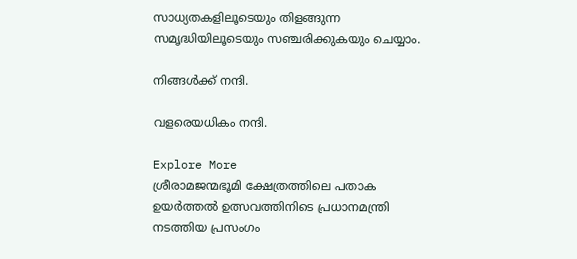സാധ്യതകളിലൂടെയും തിളങ്ങുന്ന സമൃദ്ധിയിലൂടെയും സഞ്ചരിക്കുകയും ചെയ്യാം.

നിങ്ങള്‍ക്ക് നന്ദി.

വളരെയധികം നന്ദി.

Explore More
ശ്രീരാമജന്മഭൂമി ക്ഷേത്രത്തിലെ പതാക ഉയർത്തൽ ഉത്സവത്തിനിടെ പ്രധാനമന്ത്രി നടത്തിയ പ്രസംഗം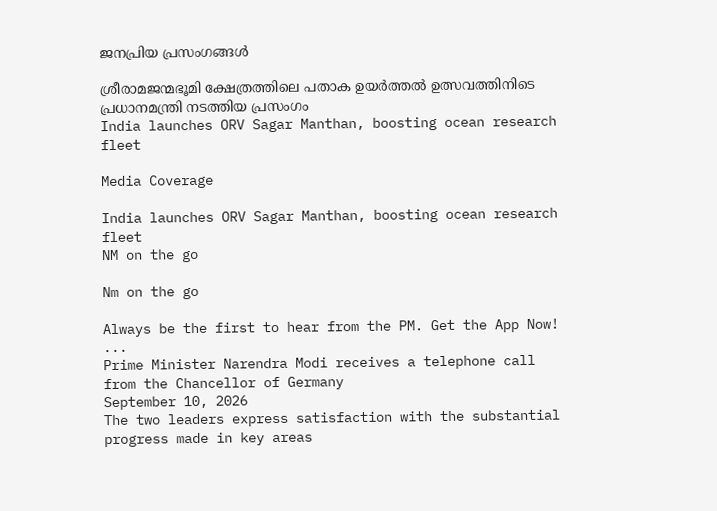ജനപ്രിയ പ്രസംഗങ്ങൾ

ശ്രീരാമജന്മഭൂമി ക്ഷേത്രത്തിലെ പതാക ഉയർത്തൽ ഉത്സവത്തിനിടെ പ്രധാനമന്ത്രി നടത്തിയ പ്രസംഗം
India launches ORV Sagar Manthan, boosting ocean research fleet

Media Coverage

India launches ORV Sagar Manthan, boosting ocean research fleet
NM on the go

Nm on the go

Always be the first to hear from the PM. Get the App Now!
...
Prime Minister Narendra Modi receives a telephone call from the Chancellor of Germany
September 10, 2026
The two leaders express satisfaction with the substantial progress made in key areas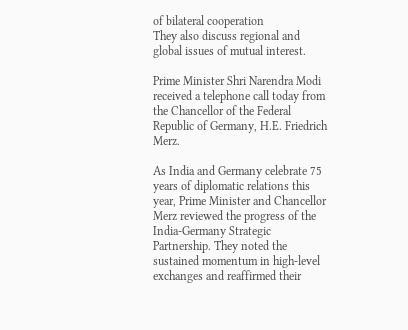of bilateral cooperation
They also discuss regional and global issues of mutual interest.

Prime Minister Shri Narendra Modi received a telephone call today from the Chancellor of the Federal Republic of Germany, H.E. Friedrich Merz.

As India and Germany celebrate 75 years of diplomatic relations this year, Prime Minister and Chancellor Merz reviewed the progress of the India-Germany Strategic Partnership. They noted the sustained momentum in high-level exchanges and reaffirmed their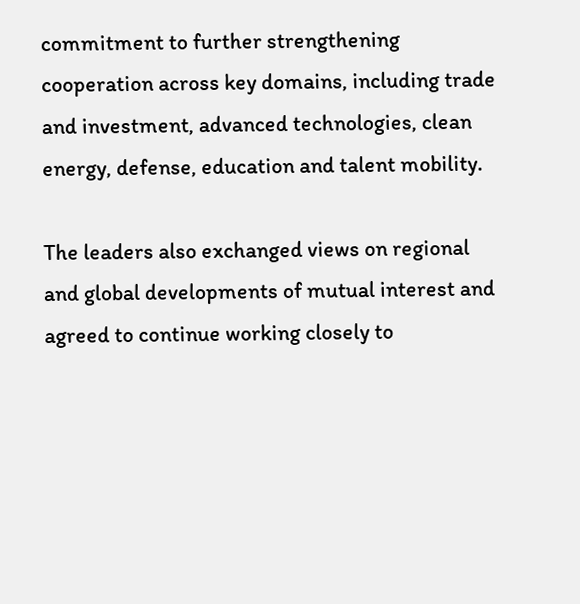commitment to further strengthening cooperation across key domains, including trade and investment, advanced technologies, clean energy, defense, education and talent mobility.

The leaders also exchanged views on regional and global developments of mutual interest and agreed to continue working closely to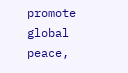promote global peace,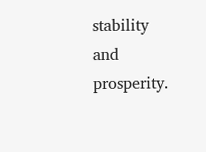stability and prosperity.